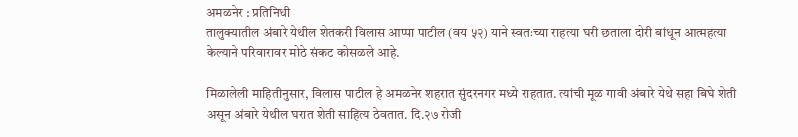अमळनेर : प्रतिनिधी
तालुक्यातील अंबारे येथील शेतकरी विलास आप्पा पाटील (वय ५२) याने स्वतःच्या राहत्या घरी छताला दोरी बांधून आत्महत्या केल्याने परिवारावर मोठे संकट कोसळले आहे.

मिळालेली माहितीनुसार, विलास पाटील हे अमळनेर शहरात सुंदरनगर मध्ये राहतात. त्यांची मूळ गावी अंबारे येथे सहा बिघे शेती असून अंबारे येथील घरात शेती साहित्य ठेवतात. दि.२७ रोजी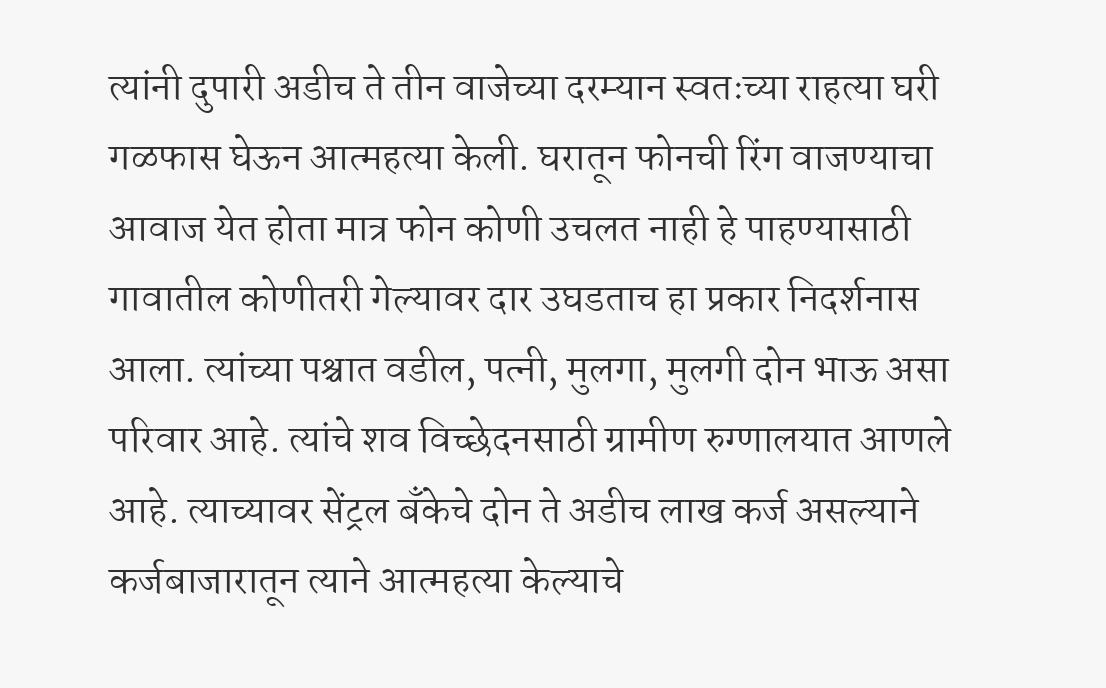त्यांनी दुपारी अडीच ते तीन वाजेच्या दरम्यान स्वतःच्या राहत्या घरी गळफास घेऊन आत्महत्या केली. घरातून फोनची रिंग वाजण्याचा आवाज येत होता मात्र फोन कोणी उचलत नाही हे पाहण्यासाठी गावातील कोणीतरी गेल्यावर दार उघडताच हा प्रकार निदर्शनास आला. त्यांच्या पश्चात वडील, पत्नी, मुलगा, मुलगी दोन भाऊ असा परिवार आहे. त्यांचे शव विच्छेदनसाठी ग्रामीण रुग्णालयात आणले आहे. त्याच्यावर सेंट्रल बँकेचे दोन ते अडीच लाख कर्ज असल्याने कर्जबाजारातून त्याने आत्महत्या केल्याचे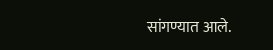सांगण्यात आले.